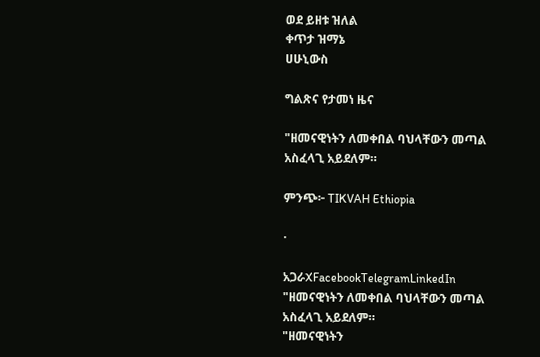ወደ ይዘቱ ዝለል
ቀጥታ ዝማኔ
ሀሁኒውስ

ግልጽና የታመነ ዜና

"ዘመናዊነትን ለመቀበል ባህላቸውን መጣል አስፈላጊ አይደለም።

ምንጭ፦ TIKVAH Ethiopia

·

አጋራXFacebookTelegramLinkedIn
"ዘመናዊነትን ለመቀበል ባህላቸውን መጣል አስፈላጊ አይደለም።
"ዘመናዊነትን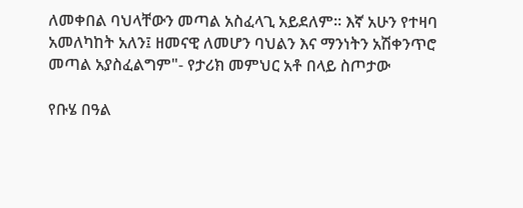ለመቀበል ባህላቸውን መጣል አስፈላጊ አይደለም። እኛ አሁን የተዛባ አመለካከት አለን፤ ዘመናዊ ለመሆን ባህልን እና ማንነትን አሽቀንጥሮ መጣል አያስፈልግም"- የታሪክ መምህር አቶ በላይ ስጦታው

የቡሄ በዓል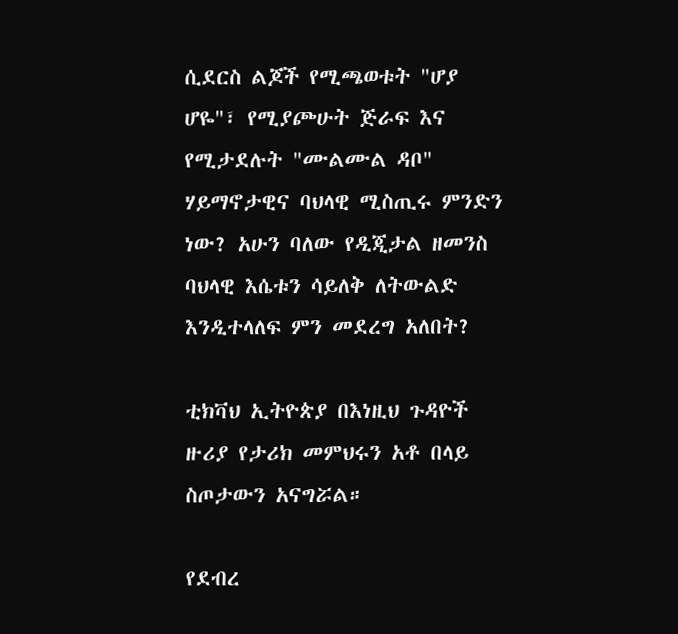ሲደርስ ልጆች የሚጫወቱት "ሆያ ሆዬ"፣ የሚያጮሁት ጅራፍ እና የሚታደሉት "ሙልሙል ዳቦ" ሃይማኖታዊና ባህላዊ ሚስጢሩ ምንድን ነው? አሁን ባለው የዲጂታል ዘመንስ ባህላዊ እሴቱን ሳይለቅ ለትውልድ እንዲተላለፍ ምን መደረግ አለበት?

ቲክቫህ ኢትዮጵያ በእነዚህ ጉዳዮች ዙሪያ የታሪክ መምህሩን አቶ በላይ ስጦታውን አናግሯል።

የደብረ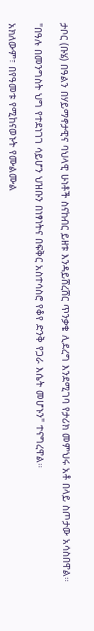ታቦር (ቡሄ) በዓልን በሃይማኖታዊና ባህላዊ ሁነቶች ስናከብር ይዘቱ እንዳይሸረሸር ጥንቃቄ ሊደረግ እንደሚገባ የታሪክ መምህሩ አቶ በላይ ስጦታው አሳስበዋል።

"በዓሉ በመንግስት ህግ የተደነገገ ሳይሆን ህዝቡን በነፃነትና በፍቅር አስተሳስሮ የቆየ ድንቅ የጋራ እሴት መሆኑን" ተናግረዋል።

አክለውም፣ በየዓመቱ የሚከናወኑት የሙልሙል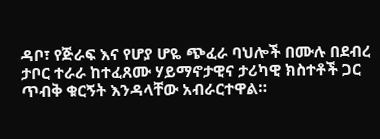ዳቦ፣ የጅራፍ እና የሆያ ሆዬ ጭፈራ ባህሎች በሙሉ በደብረ ታቦር ተራራ ከተፈጸሙ ሃይማኖታዊና ታሪካዊ ክስተቶች ጋር ጥብቅ ቁርኝት እንዳላቸው አብራርተዋል።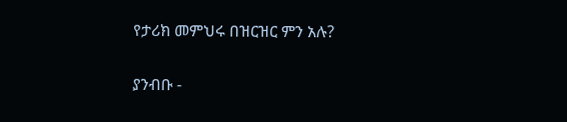የታሪክ መምህሩ በዝርዝር ምን አሉ?

ያንብቡ -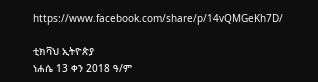https://www.facebook.com/share/p/14vQMGeKh7D/

ቲክቫህ ኢትዮጵያ
ነሐሴ 13 ቀን 2018 ዓ/ም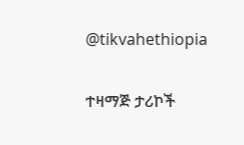@tikvahethiopia

ተዛማጅ ታሪኮች